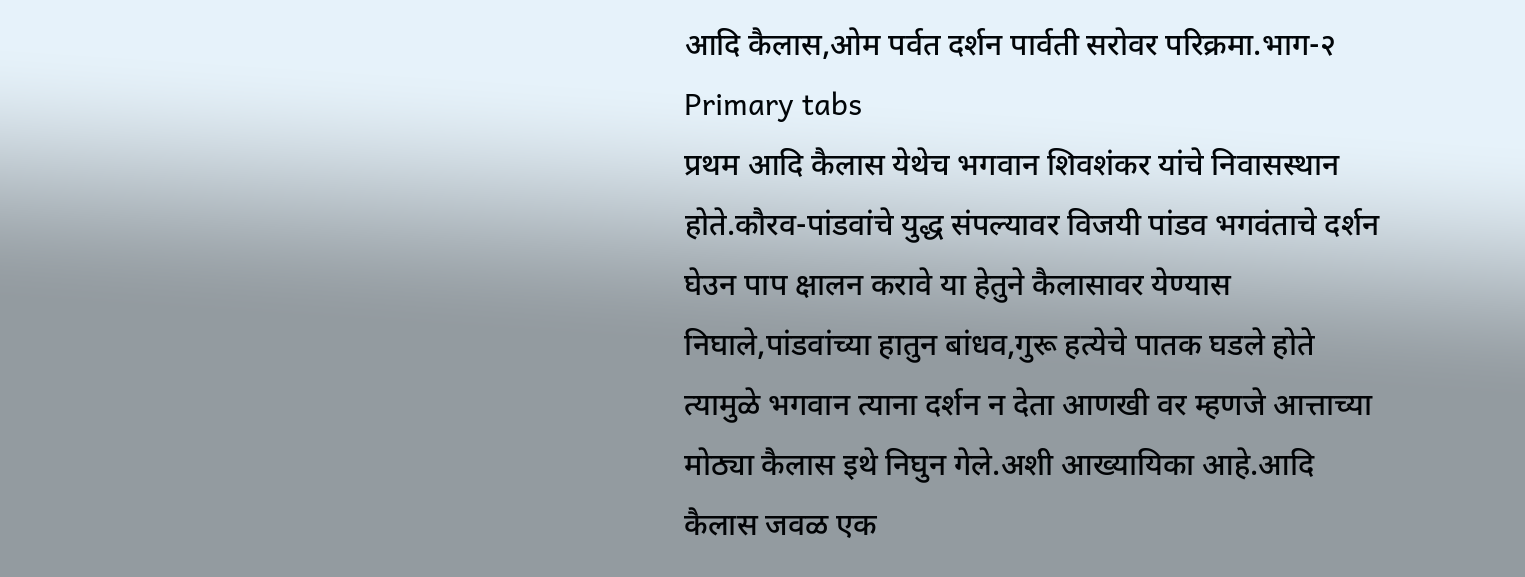आदि कैलास,ओम पर्वत दर्शन पार्वती सरोवर परिक्रमा.भाग-२
Primary tabs
प्रथम आदि कैलास येथेच भगवान शिवशंकर यांचे निवासस्थान होते.कौरव-पांडवांचे युद्ध संपल्यावर विजयी पांडव भगवंताचे दर्शन घेउन पाप क्षालन करावे या हेतुने कैलासावर येण्यास निघाले,पांडवांच्या हातुन बांधव,गुरू हत्येचे पातक घडले होते त्यामुळे भगवान त्याना दर्शन न देता आणखी वर म्हणजे आत्ताच्या मोठ्या कैलास इथे निघुन गेले.अशी आख्यायिका आहे.आदि कैलास जवळ एक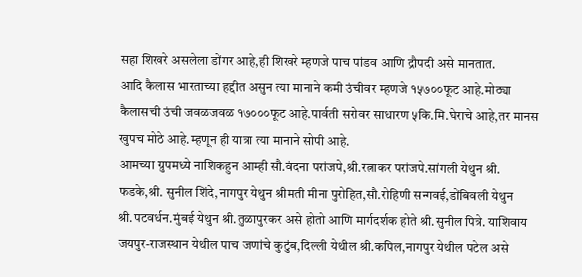सहा शिखरे असलेला डोंगर आहे,ही शिखरे म्हणजे पाच पांडव आणि द्रौपदी असे मानतात.
आदि कैलास भारताच्या हद्दीत असुन त्या मानाने कमी उंचीवर म्हणजे १५७००फूट आहे.मोठ्या कैलासची उंची जवळजवळ १७०००फूट आहे.पार्वती सरोवर साधारण ५कि.मि.घेराचे आहे,तर मानस खुपच मोठे आहे.म्हणून ही यात्रा त्या मानाने सोपी आहे.
आमच्या ग्रुपमध्ये नाशिकहुन आम्ही सौ.वंदना परांजपे,श्री.रत्नाकर परांजपे.सांगली येथुन श्री. फडके,श्री. सुनील शिंदे,नागपुर येथुन श्रीमती मीना पुरोहित,सौ.रोहिणी सन्गवई,डोंबिवली येथुन श्री.पटवर्धन.मुंबई येथुन श्री.तुळापुरकर असे होतो आणि मार्गदर्शक होते श्री.सुनील पित्रे. याशिवाय जयपुर-राजस्थान येथील पाच जणांचे कुटुंब,दिल्ली येथील श्री.कपिल,नागपुर येथील पटेल असे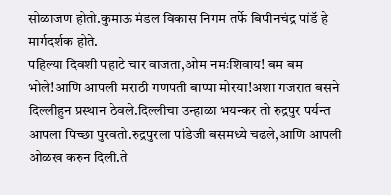सोळाजण होतो.कुमाऊ मंडल विकास निगम तर्फे बिपीनचंद्र पांडॅ हे मार्गदर्शक होते.
पहिल्या दिवशी पहाटे चार वाजता,ओम नमःशिवाय! बम बम भोले!आणि आपली मराठी गणपती बाप्पा मोरया!अशा गजरात बसने दिल्लीहुन प्रस्थान ठेवले.दिल्लीचा उन्हाळा भयन्कर तो रुद्रपुर पर्यन्त आपला पिच्छा पुरवतो.रुद्रपुरला पांडेजी बसमध्ये चढले,आणि आपली ओळख करुन दिली.ते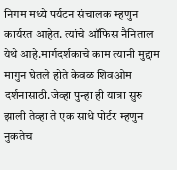निगम मध्ये पर्यटन संचालक म्हणुन कार्यरत आहेत. त्यांचे ऑफिस नैनिताल येथे आहे.मार्गदर्शकाचे काम त्यानी मुद्दाम मागुन घेतले होते केवळ शिवओम दर्शनासाठी.जेव्हा पुन्हा ही यात्रा सुरु झाली तेव्हा ते एक साधे पोर्टर म्हणुन नुकतेच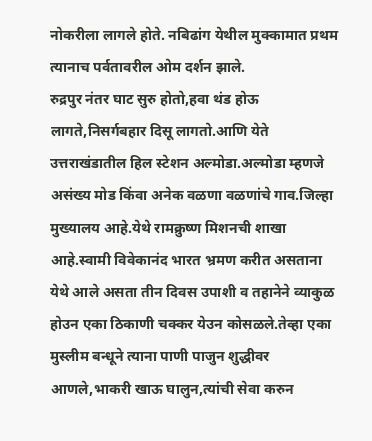नोकरीला लागले होते. नबिढांग येथील मुक्कामात प्रथम त्यानाच पर्वतावरील ओम दर्शन झाले.
रुद्रपुर नंतर घाट सुरु होतो,हवा थंड होऊ लागते,निसर्गबहार दिसू लागतो.आणि येते उत्तराखंडातील हिल स्टेशन अल्मोडा.अल्मोडा म्हणजे असंख्य मोड किंवा अनेक वळणा वळणांचे गाव.जिल्हा मुख्यालय आहे.येथे रामक्रुष्ण मिशनची शाखा आहे.स्वामी विवेकानंद भारत भ्रमण करीत असताना येथे आले असता तीन दिवस उपाशी व तहानेने व्याकुळ होउन एका ठिकाणी चक्कर येउन कोसळले.तेव्हा एका मुस्लीम बन्धूने त्याना पाणी पाजुन शुद्धीवर आणले,भाकरी खाऊ घालुन,त्यांची सेवा करुन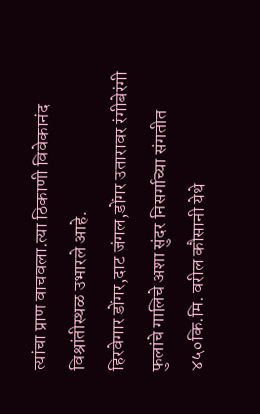त्यांचा प्राण वाचवला.त्या ठिकाणी विवेकानंद विश्रांतीस्थळ उभारले आहे.
हिरवेगार डोंगर,दाट जंगल,डोंगर उतारावर रंगीबेरंगी फुलांचे गालिचे अशा सुंदर निसर्गाच्या संगतीत ४५०कि.मि. वरील कौसानी येथे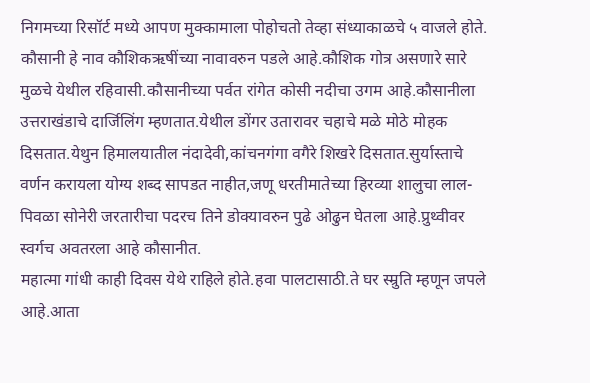निगमच्या रिसॉर्ट मध्ये आपण मुक्कामाला पोहोचतो तेव्हा संध्याकाळचे ५ वाजले होते.
कौसानी हे नाव कौशिकऋषींच्या नावावरुन पडले आहे.कौशिक गोत्र असणारे सारे मुळचे येथील रहिवासी.कौसानीच्या पर्वत रांगेत कोसी नदीचा उगम आहे.कौसानीला उत्तराखंडाचे दार्जिलिंग म्हणतात.येथील डोंगर उतारावर चहाचे मळे मोठे मोहक दिसतात.येथुन हिमालयातील नंदादेवी,कांचनगंगा वगैरे शिखरे दिसतात.सुर्यास्ताचे वर्णन करायला योग्य शब्द सापडत नाहीत,जणू धरतीमातेच्या हिरव्या शालुचा लाल-पिवळा सोनेरी जरतारीचा पदरच तिने डोक्यावरुन पुढे ओढुन घेतला आहे.प्रुथ्वीवर स्वर्गच अवतरला आहे कौसानीत.
महात्मा गांधी काही दिवस येथे राहिले होते.हवा पालटासाठी.ते घर स्म्रुति म्हणून जपले आहे.आता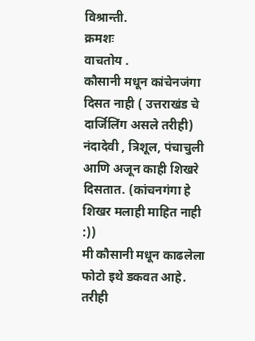विश्रान्ती.
क्रमशः
वाचतोय .
कौसानी मधून कांचेनजंगा दिसत नाही ( उत्तराखंड चे दार्जिलिंग असले तरीही)
नंदादेवी , त्रिशूल, पंचाचुली आणि अजून काही शिखरे दिसतात. (कांचनगंगा हे शिखर मलाही माहित नाही :))
मी कौसानी मधून काढलेला फोटो इथे डकवत आहे.
तरीही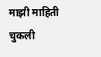माझी माहिती चुकली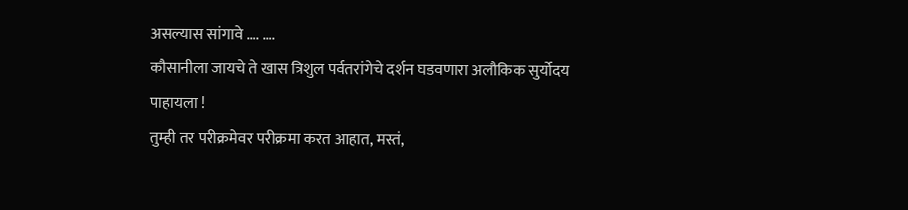असल्यास सांगावे …. ….
कौसानीला जायचे ते खास त्रिशुल पर्वतरांगेचे दर्शन घडवणारा अलौकिक सुर्योदय पाहायला !
तुम्ही तर परीक्रमेवर परीक्रमा करत आहात, मस्तं,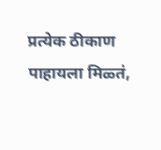प्रत्येक ठीकाण पाहायला मिळ्तं,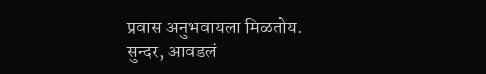प्रवास अनुभवायला मिळतोय.
सुन्दर, आवडलं